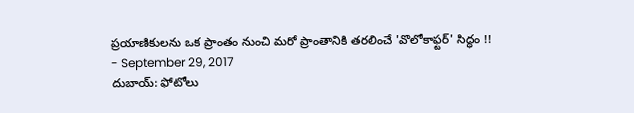ప్రయాణికులను ఒక ప్రాంతం నుంచి మరో ప్రాంతానికి తరలించే 'వొలోకాఫ్టర్' సిద్ధం !!
- September 29, 2017
దుబాయ్: ఫోటోలు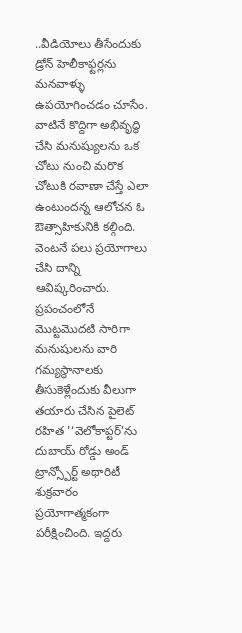..వీడియోలు తీసేందుకు డ్రోన్ హెలీకాఫ్టర్లను మనవాళ్ళు ఉపయోగించడం చూసేం. వాటినే కొద్దిగా అభివృద్ధి చేసి మనుష్యులను ఒక చోటు నుంచి మరొక చోటుకి రవాణా చేస్తే ఎలా ఉంటుందన్న ఆలోచన ఓ ఔత్సాహికునికి కల్గింది. వెంటనే పలు ప్రయోగాలు చేసి దాన్ని ఆవిష్కరించారు. ప్రపంచంలోనే మొట్టమొదటి సారిగా మనుషులను వారి గమ్యస్థానాలకు తీసుకెళ్లేందుకు వీలుగా తయారు చేసిన పైలెట్ రహిత '‘వెలోకాప్టర్’ను దుబాయ్ రోడ్డు అండ్ ట్రాన్స్పోర్ట్ అథారిటీ శుక్రవారం ప్రయోగాత్మకంగా పరీక్షించింది. ఇద్దరు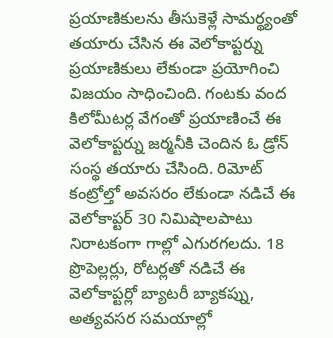ప్రయాణికులను తీసుకెళ్లే సామర్థ్యంతో తయారు చేసిన ఈ వెలోకాప్టర్ను ప్రయాణికులు లేకుండా ప్రయోగించి విజయం సాధించింది. గంటకు వంద కిలోమీటర్ల వేగంతో ప్రయాణించే ఈ వెలోకాప్టర్ను జర్మనీకి చెందిన ఓ డ్రోన్ సంస్థ తయారు చేసింది. రిమోట్ కంట్రోల్తో అవసరం లేకుండా నడిచే ఈ వెలోకాప్టర్ 30 నిమిషాలపాటు నిరాటకంగా గాల్లో ఎగురగలదు. 18 ప్రొపెల్లర్లు, రోటర్లతో నడిచే ఈ వెలోకాప్టర్లో బ్యాటరీ బ్యాకప్ను, అత్యవసర సమయాల్లో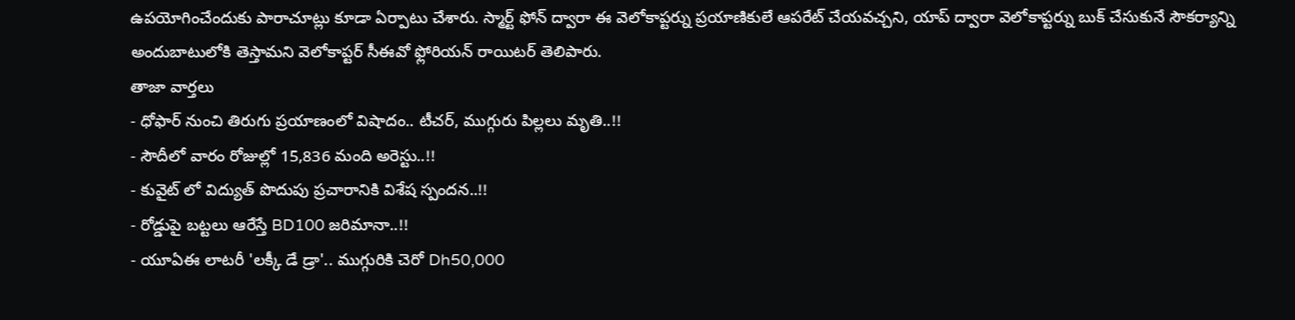ఉపయోగించేందుకు పారాచూట్లు కూడా ఏర్పాటు చేశారు. స్మార్ట్ ఫోన్ ద్వారా ఈ వెలోకాప్టర్ను ప్రయాణికులే ఆపరేట్ చేయవచ్చని, యాప్ ద్వారా వెలోకాప్టర్ను బుక్ చేసుకునే సౌకర్యాన్ని అందుబాటులోకి తెస్తామని వెలోకాప్టర్ సీఈవో ఫ్లోరియన్ రాయిటర్ తెలిపారు.
తాజా వార్తలు
- ధోఫార్ నుంచి తిరుగు ప్రయాణంలో విషాదం.. టీచర్, ముగ్గురు పిల్లలు మృతి..!!
- సౌదీలో వారం రోజుల్లో 15,836 మంది అరెస్టు..!!
- కువైట్ లో విద్యుత్ పొదుపు ప్రచారానికి విశేష స్పందన..!!
- రోడ్డుపై బట్టలు ఆరేస్తే BD100 జరిమానా..!!
- యూఏఈ లాటరీ 'లక్కీ డే డ్రా'.. ముగ్గురికి చెరో Dh50,000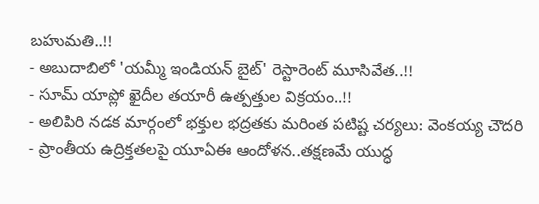బహుమతి..!!
- అబుదాబిలో 'యమ్మీ ఇండియన్ బైట్' రెస్టారెంట్ మూసివేత..!!
- సూమ్ యాప్లో ఖైదీల తయారీ ఉత్పత్తుల విక్రయం..!!
- అలిపిరి నడక మార్గంలో భక్తుల భద్రతకు మరింత పటిష్ట చర్యలు: వెంకయ్య చౌదరి
- ప్రాంతీయ ఉద్రిక్తతలపై యూఏఈ ఆందోళన..తక్షణమే యుద్ధ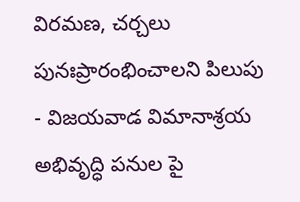విరమణ, చర్చలు పునఃప్రారంభించాలని పిలుపు
- విజయవాడ విమానాశ్రయ అభివృద్ధి పనుల పై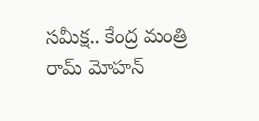సమీక్ష.. కేంద్ర మంత్రి రామ్ మోహన్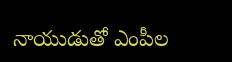నాయుడుతో ఎంపీల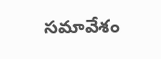సమావేశం